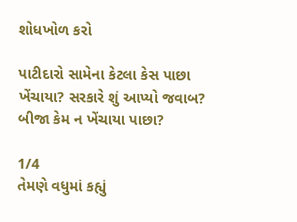શોધખોળ કરો

પાટીદારો સામેના કેટલા કેસ પાછા ખેંચાયા? સરકારે શું આપ્યો જવાબ? બીજા કેમ ન ખેંચાયા પાછા?

1/4
તેમણે વધુમાં કહ્યું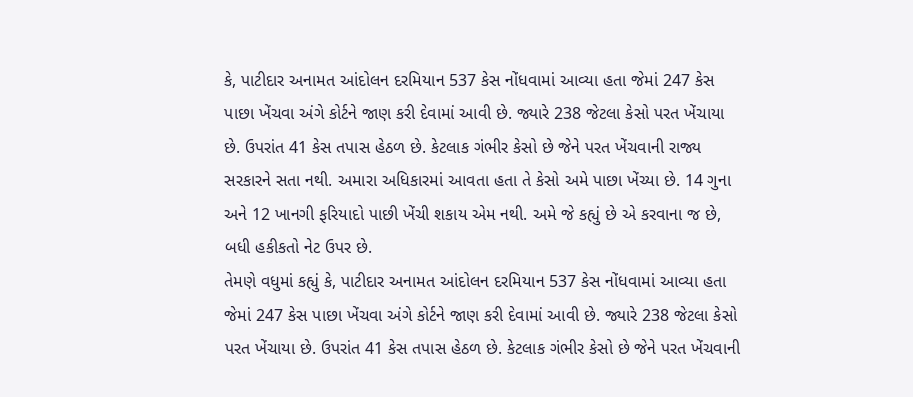કે, પાટીદાર અનામત આંદોલન દરમિયાન 537 કેસ નોંધવામાં આવ્યા હતા જેમાં 247 કેસ પાછા ખેંચવા અંગે કોર્ટને જાણ કરી દેવામાં આવી છે. જ્યારે 238 જેટલા કેસો પરત ખેંચાયા છે. ઉપરાંત 41 કેસ તપાસ હેઠળ છે. કેટલાક ગંભીર કેસો છે જેને પરત ખેંચવાની રાજ્ય સરકારને સતા નથી. અમારા અધિકારમાં આવતા હતા તે કેસો અમે પાછા ખેંચ્યા છે. 14 ગુના અને 12 ખાનગી ફરિયાદો પાછી ખેંચી શકાય એમ નથી. અમે જે કહ્યું છે એ કરવાના જ છે, બધી હકીકતો નેટ ઉપર છે.
તેમણે વધુમાં કહ્યું કે, પાટીદાર અનામત આંદોલન દરમિયાન 537 કેસ નોંધવામાં આવ્યા હતા જેમાં 247 કેસ પાછા ખેંચવા અંગે કોર્ટને જાણ કરી દેવામાં આવી છે. જ્યારે 238 જેટલા કેસો પરત ખેંચાયા છે. ઉપરાંત 41 કેસ તપાસ હેઠળ છે. કેટલાક ગંભીર કેસો છે જેને પરત ખેંચવાની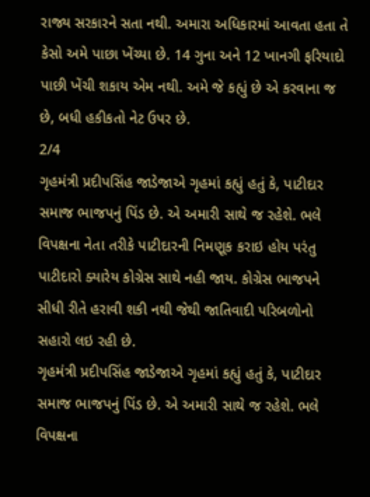રાજ્ય સરકારને સતા નથી. અમારા અધિકારમાં આવતા હતા તે કેસો અમે પાછા ખેંચ્યા છે. 14 ગુના અને 12 ખાનગી ફરિયાદો પાછી ખેંચી શકાય એમ નથી. અમે જે કહ્યું છે એ કરવાના જ છે, બધી હકીકતો નેટ ઉપર છે.
2/4
ગૃહમંત્રી પ્રદીપસિંહ જાડેજાએ ગૃહમાં કહ્યું હતું કે, પાટીદાર સમાજ ભાજપનું પિંડ છે. એ અમારી સાથે જ રહેશે. ભલે વિપક્ષના નેતા તરીકે પાટીદારની નિમણૂક કરાઇ હોય પરંતુ પાટીદારો ક્યારેય કોગ્રેસ સાથે નહી જાય. કોગ્રેસ ભાજપને સીધી રીતે હરાવી શકી નથી જેથી જાતિવાદી પરિબળોનો સહારો લઇ રહી છે.
ગૃહમંત્રી પ્રદીપસિંહ જાડેજાએ ગૃહમાં કહ્યું હતું કે, પાટીદાર સમાજ ભાજપનું પિંડ છે. એ અમારી સાથે જ રહેશે. ભલે વિપક્ષના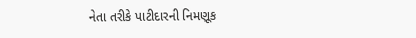નેતા તરીકે પાટીદારની નિમણૂક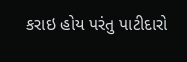કરાઇ હોય પરંતુ પાટીદારો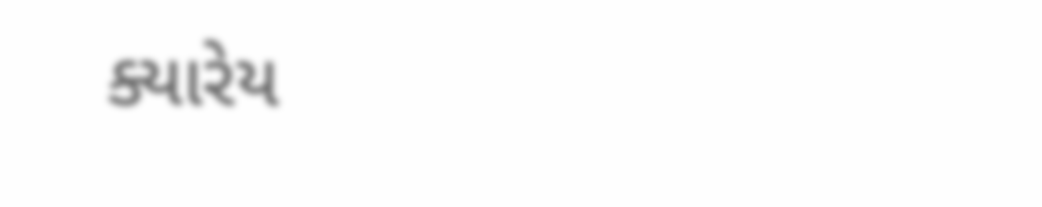ક્યારેય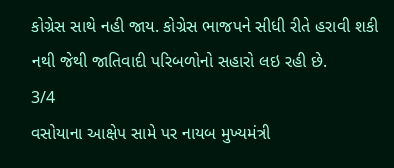કોગ્રેસ સાથે નહી જાય. કોગ્રેસ ભાજપને સીધી રીતે હરાવી શકી નથી જેથી જાતિવાદી પરિબળોનો સહારો લઇ રહી છે.
3/4
વસોયાના આક્ષેપ સામે પર નાયબ મુખ્યમંત્રી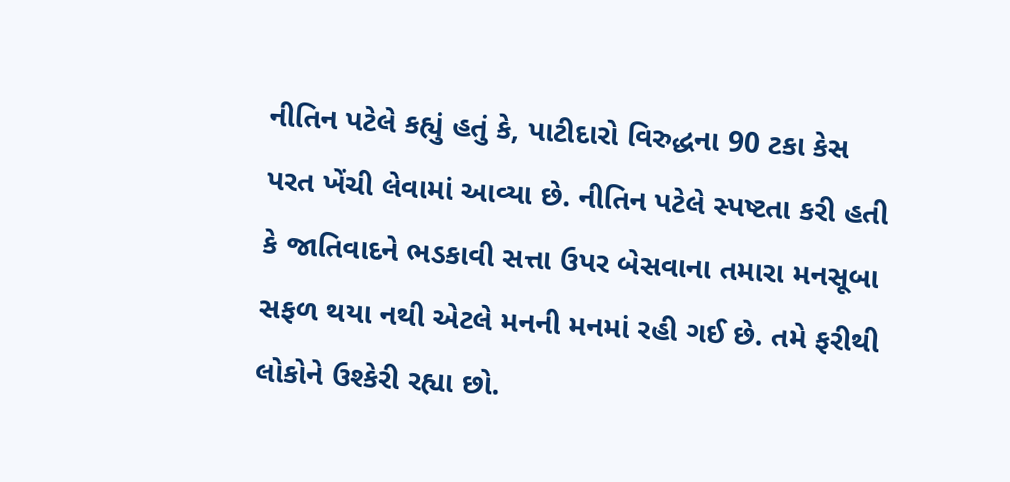નીતિન પટેલે કહ્યું હતું કે, પાટીદારો વિરુદ્ધના 90 ટકા કેસ પરત ખેંચી લેવામાં આવ્યા છે. નીતિન પટેલે સ્પષ્ટતા કરી હતી કે જાતિવાદને ભડકાવી સત્તા ઉપર બેસવાના તમારા મનસૂબા સફળ થયા નથી એટલે મનની મનમાં રહી ગઈ છે. તમે ફરીથી લોકોને ઉશ્કેરી રહ્યા છો.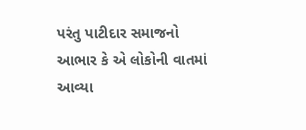પરંતુ પાટીદાર સમાજનો આભાર કે એ લોકોની વાતમાં આવ્યા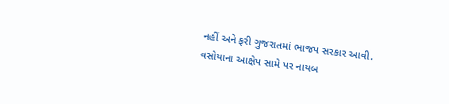નહીં અને ફરી ગુજરાતમાં ભાજપ સરકાર આવી.
વસોયાના આક્ષેપ સામે પર નાયબ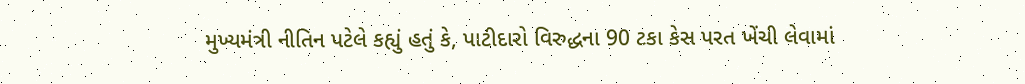મુખ્યમંત્રી નીતિન પટેલે કહ્યું હતું કે, પાટીદારો વિરુદ્ધના 90 ટકા કેસ પરત ખેંચી લેવામાં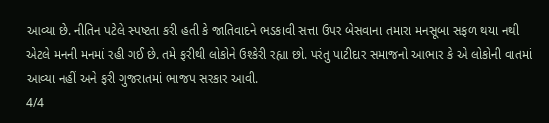આવ્યા છે. નીતિન પટેલે સ્પષ્ટતા કરી હતી કે જાતિવાદને ભડકાવી સત્તા ઉપર બેસવાના તમારા મનસૂબા સફળ થયા નથી એટલે મનની મનમાં રહી ગઈ છે. તમે ફરીથી લોકોને ઉશ્કેરી રહ્યા છો. પરંતુ પાટીદાર સમાજનો આભાર કે એ લોકોની વાતમાં આવ્યા નહીં અને ફરી ગુજરાતમાં ભાજપ સરકાર આવી.
4/4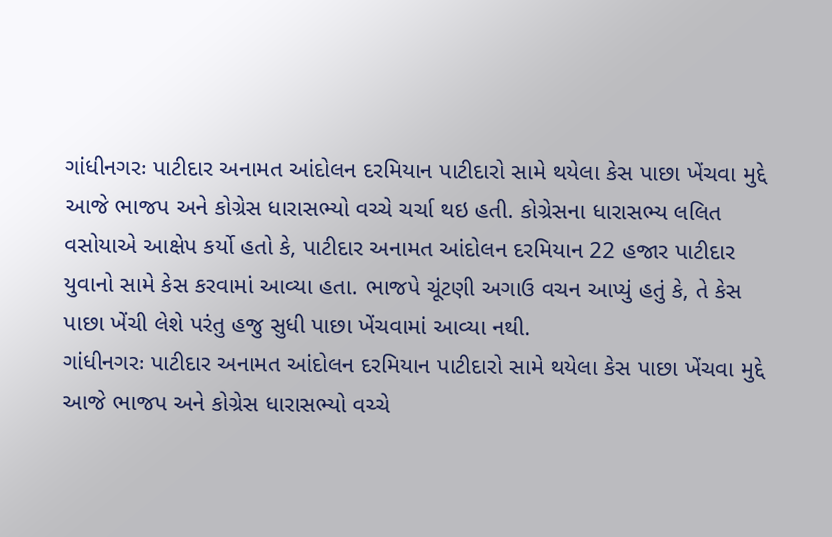ગાંધીનગરઃ પાટીદાર અનામત આંદોલન દરમિયાન પાટીદારો સામે થયેલા કેસ પાછા ખેંચવા મુદ્દે આજે ભાજપ અને કોગ્રેસ ધારાસભ્યો વચ્ચે ચર્ચા થઇ હતી. કોગ્રેસના ધારાસભ્ય લલિત વસોયાએ આક્ષેપ કર્યો હતો કે, પાટીદાર અનામત આંદોલન દરમિયાન 22 હજાર પાટીદાર યુવાનો સામે કેસ કરવામાં આવ્યા હતા. ભાજપે ચૂંટણી અગાઉ વચન આપ્યું હતું કે, તે કેસ પાછા ખેંચી લેશે પરંતુ હજુ સુધી પાછા ખેંચવામાં આવ્યા નથી.
ગાંધીનગરઃ પાટીદાર અનામત આંદોલન દરમિયાન પાટીદારો સામે થયેલા કેસ પાછા ખેંચવા મુદ્દે આજે ભાજપ અને કોગ્રેસ ધારાસભ્યો વચ્ચે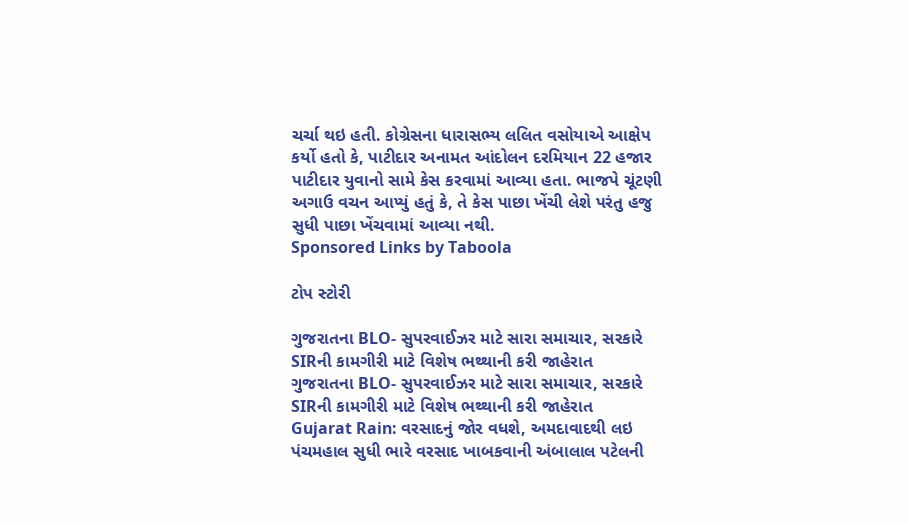ચર્ચા થઇ હતી. કોગ્રેસના ધારાસભ્ય લલિત વસોયાએ આક્ષેપ કર્યો હતો કે, પાટીદાર અનામત આંદોલન દરમિયાન 22 હજાર પાટીદાર યુવાનો સામે કેસ કરવામાં આવ્યા હતા. ભાજપે ચૂંટણી અગાઉ વચન આપ્યું હતું કે, તે કેસ પાછા ખેંચી લેશે પરંતુ હજુ સુધી પાછા ખેંચવામાં આવ્યા નથી.
Sponsored Links by Taboola

ટોપ સ્ટોરી

ગુજરાતના BLO- સુપરવાઈઝર માટે સારા સમાચાર, સરકારે SIRની કામગીરી માટે વિશેષ ભથ્થાની કરી જાહેરાત
ગુજરાતના BLO- સુપરવાઈઝર માટે સારા સમાચાર, સરકારે SIRની કામગીરી માટે વિશેષ ભથ્થાની કરી જાહેરાત
Gujarat Rain: વરસાદનું જોર વધશે, અમદાવાદથી લઇ પંચમહાલ સુધી ભારે વરસાદ ખાબકવાની અંબાલાલ પટેલની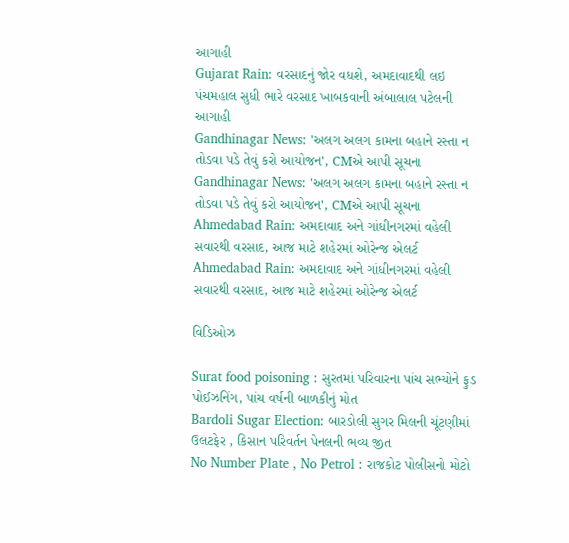આગાહી
Gujarat Rain: વરસાદનું જોર વધશે, અમદાવાદથી લઇ પંચમહાલ સુધી ભારે વરસાદ ખાબકવાની અંબાલાલ પટેલની આગાહી
Gandhinagar News: 'અલગ અલગ કામના બહાને રસ્તા ન તોડવા પડે તેવું કરો આયોજન', CMએ આપી સૂચના
Gandhinagar News: 'અલગ અલગ કામના બહાને રસ્તા ન તોડવા પડે તેવું કરો આયોજન', CMએ આપી સૂચના
Ahmedabad Rain: અમદાવાદ અને ગાંધીનગરમાં વહેલી સવારથી વરસાદ, આજ માટે શહેરમાં ઓરેન્જ એલર્ટ
Ahmedabad Rain: અમદાવાદ અને ગાંધીનગરમાં વહેલી સવારથી વરસાદ, આજ માટે શહેરમાં ઓરેન્જ એલર્ટ

વિડિઓઝ

Surat food poisoning : સુરતમાં પરિવારના પાંચ સભ્યોને ફુડ પોઈઝનિંગ, પાંચ વર્ષની બાળકીનું મોત
Bardoli Sugar Election: બારડોલી સુગર મિલની ચૂંટણીમાં ઉલટફેર , કિસાન પરિવર્તન પેનલની ભવ્ય જીત
No Number Plate , No Petrol : રાજકોટ પોલીસનો મોટો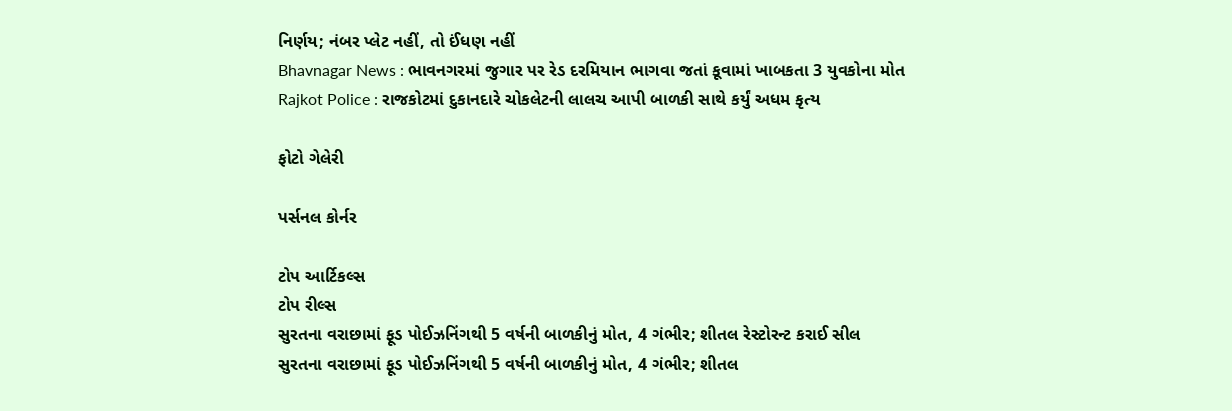નિર્ણય; નંબર પ્લેટ નહીં, તો ઈંધણ નહીં
Bhavnagar News : ભાવનગરમાં જુગાર પર રેડ દરમિયાન ભાગવા જતાં કૂવામાં ખાબકતા 3 યુવકોના મોત
Rajkot Police : રાજકોટમાં દુકાનદારે ચોકલેટની લાલચ આપી બાળકી સાથે કર્યું અધમ કૃત્ય

ફોટો ગેલેરી

પર્સનલ કોર્નર

ટોપ આર્ટિકલ્સ
ટોપ રીલ્સ
સુરતના વરાછામાં ફૂડ પોઈઝનિંગથી 5 વર્ષની બાળકીનું મોત, 4 ગંભીર; શીતલ રેસ્ટોરન્ટ કરાઈ સીલ
સુરતના વરાછામાં ફૂડ પોઈઝનિંગથી 5 વર્ષની બાળકીનું મોત, 4 ગંભીર; શીતલ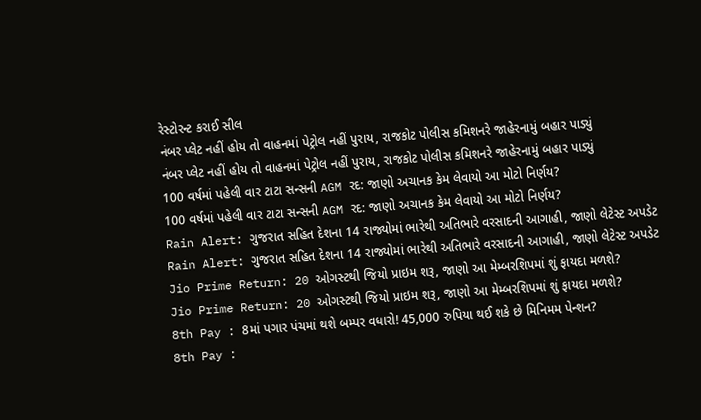રેસ્ટોરન્ટ કરાઈ સીલ
નંબર પ્લેટ નહીં હોય તો વાહનમાં પેટ્રોલ નહીં પુરાય, રાજકોટ પોલીસ કમિશનરે જાહેરનામું બહાર પાડ્યું
નંબર પ્લેટ નહીં હોય તો વાહનમાં પેટ્રોલ નહીં પુરાય, રાજકોટ પોલીસ કમિશનરે જાહેરનામું બહાર પાડ્યું
100 વર્ષમાં પહેલી વાર ટાટા સન્સની AGM રદ: જાણો અચાનક કેમ લેવાયો આ મોટો નિર્ણય?
100 વર્ષમાં પહેલી વાર ટાટા સન્સની AGM રદ: જાણો અચાનક કેમ લેવાયો આ મોટો નિર્ણય?
Rain Alert: ગુજરાત સહિત દેશના 14 રાજ્યોમાં ભારેથી અતિભારે વરસાદની આગાહી, જાણો લેટેસ્ટ અપડેટ
Rain Alert: ગુજરાત સહિત દેશના 14 રાજ્યોમાં ભારેથી અતિભારે વરસાદની આગાહી, જાણો લેટેસ્ટ અપડેટ
Jio Prime Return: 20 ઓગસ્ટથી જિયો પ્રાઇમ શરૂ, જાણો આ મેમ્બરશિપમાં શું ફાયદા મળશે?
Jio Prime Return: 20 ઓગસ્ટથી જિયો પ્રાઇમ શરૂ, જાણો આ મેમ્બરશિપમાં શું ફાયદા મળશે?
8th Pay : 8માં પગાર પંચમાં થશે બમ્પર વધારો! 45,000 રુપિયા થઈ શકે છે મિનિમમ પેન્શન?
8th Pay :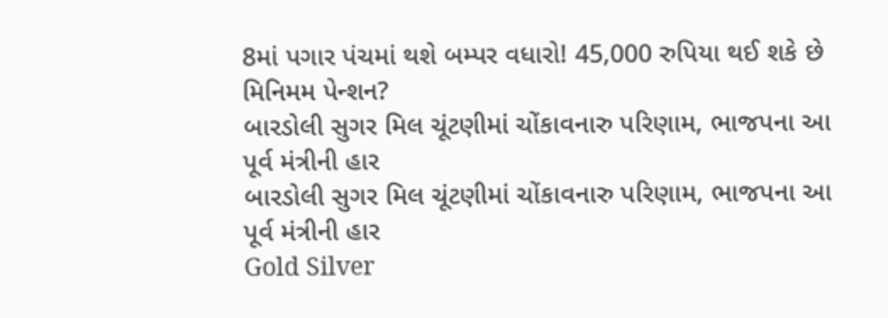8માં પગાર પંચમાં થશે બમ્પર વધારો! 45,000 રુપિયા થઈ શકે છે મિનિમમ પેન્શન?
બારડોલી સુગર મિલ ચૂંટણીમાં ચોંકાવનારુ પરિણામ, ભાજપના આ પૂર્વ મંત્રીની હાર
બારડોલી સુગર મિલ ચૂંટણીમાં ચોંકાવનારુ પરિણામ, ભાજપના આ પૂર્વ મંત્રીની હાર
Gold Silver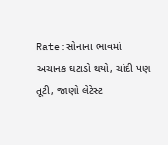Rate:સોનાના ભાવમાં અચાનક ઘટાડો થયો, ચાંદી પણ તૂટી, જાણો લેટેસ્ટ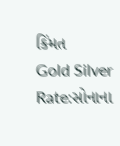કિંમત
Gold Silver Rate:સોનાના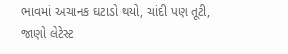ભાવમાં અચાનક ઘટાડો થયો, ચાંદી પણ તૂટી, જાણો લેટેસ્ટ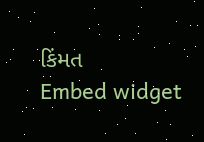કિંમત
Embed widget